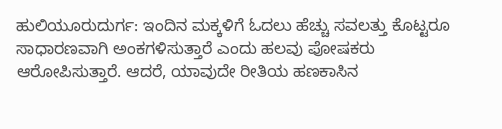ಹುಲಿಯೂರುದುರ್ಗ: ಇಂದಿನ ಮಕ್ಕಳಿಗೆ ಓದಲು ಹೆಚ್ಚು ಸವಲತ್ತು ಕೊಟ್ಟರೂ ಸಾಧಾರಣವಾಗಿ ಅಂಕಗಳಿಸುತ್ತಾರೆ ಎಂದು ಹಲವು ಪೋಷಕರು ಆರೋಪಿಸುತ್ತಾರೆ. ಆದರೆ, ಯಾವುದೇ ರೀತಿಯ ಹಣಕಾಸಿನ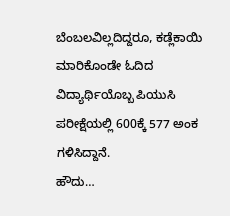ಬೆಂಬಲವಿಲ್ಲದಿದ್ದರೂ, ಕಡ್ಲೆಕಾಯಿ ಮಾರಿಕೊಂಡೇ ಓದಿದ ವಿದ್ಯಾರ್ಥಿಯೊಬ್ಬ ಪಿಯುಸಿ ಪರೀಕ್ಷೆಯಲ್ಲಿ 600ಕ್ಕೆ 577 ಅಂಕ ಗಳಿಸಿದ್ದಾನೆ.
ಹೌದು…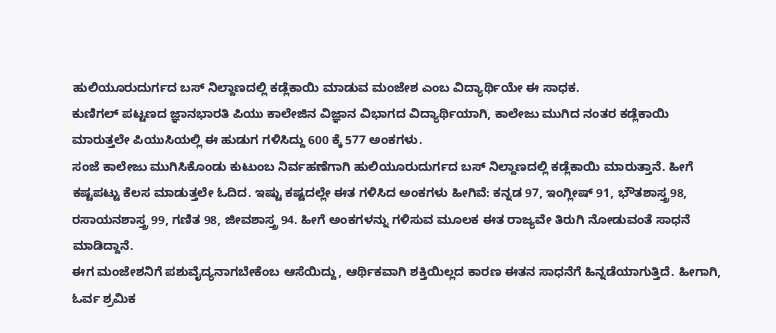ಹುಲಿಯೂರುದುರ್ಗದ ಬಸ್ ನಿಲ್ದಾಣದಲ್ಲಿ ಕಡ್ಲೆಕಾಯಿ ಮಾಡುವ ಮಂಜೇಶ ಎಂಬ ವಿದ್ಯಾರ್ಥಿಯೇ ಈ ಸಾಧಕ.
ಕುಣಿಗಲ್ ಪಟ್ಟಣದ ಜ್ಞಾನಭಾರತಿ ಪಿಯು ಕಾಲೇಜಿನ ವಿಜ್ಞಾನ ವಿಭಾಗದ ವಿದ್ಯಾರ್ಥಿಯಾಗಿ, ಕಾಲೇಜು ಮುಗಿದ ನಂತರ ಕಡ್ಲೆಕಾಯಿ ಮಾರುತ್ತಲೇ ಪಿಯುಸಿಯಲ್ಲಿ ಈ ಹುಡುಗ ಗಳಿಸಿದ್ದು 600 ಕ್ಕೆ 577 ಅಂಕಗಳು.
ಸಂಜೆ ಕಾಲೇಜು ಮುಗಿಸಿಕೊಂಡು ಕುಟುಂಬ ನಿರ್ವಹಣೆಗಾಗಿ ಹುಲಿಯೂರುದುರ್ಗದ ಬಸ್ ನಿಲ್ದಾಣದಲ್ಲಿ ಕಡ್ಲೆಕಾಯಿ ಮಾರುತ್ತಾನೆ. ಹೀಗೆ ಕಷ್ಟಪಟ್ಟು ಕೆಲಸ ಮಾಡುತ್ತಲೇ ಓದಿದ. ಇಷ್ಟು ಕಷ್ಟದಲ್ಲೇ ಈತ ಗಳಿಸಿದ ಅಂಕಗಳು ಹೀಗಿವೆ: ಕನ್ನಡ 97, ಇಂಗ್ಲೀಷ್ 91, ಭೌತಶಾಸ್ತ್ರ98, ರಸಾಯನಶಾಸ್ತ್ರ 99, ಗಣಿತ 98, ಜೀವಶಾಸ್ತ್ರ 94. ಹೀಗೆ ಅಂಕಗಳನ್ನು ಗಳಿಸುವ ಮೂಲಕ ಈತ ರಾಜ್ಯವೇ ತಿರುಗಿ ನೋಡುವಂತೆ ಸಾಧನೆ ಮಾಡಿದ್ದಾನೆ.
ಈಗ ಮಂಜೇಶನಿಗೆ ಪಶುವೈದ್ಯನಾಗಬೇಕೆಂಬ ಆಸೆಯಿದ್ದು, ಆರ್ಥಿಕವಾಗಿ ಶಕ್ತಿಯಿಲ್ಲದ ಕಾರಣ ಈತನ ಸಾಧನೆಗೆ ಹಿನ್ನಡೆಯಾಗುತ್ತಿದೆ. ಹೀಗಾಗಿ, ಓರ್ವ ಶ್ರಮಿಕ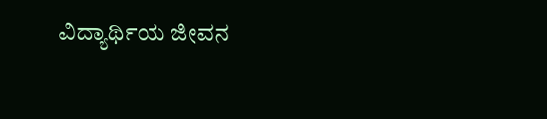ವಿದ್ಯಾರ್ಥಿಯ ಜೀವನ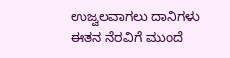ಉಜ್ವಲವಾಗಲು ದಾನಿಗಳು ಈತನ ನೆರವಿಗೆ ಮುಂದೆ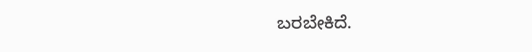ಬರಬೇಕಿದೆ.